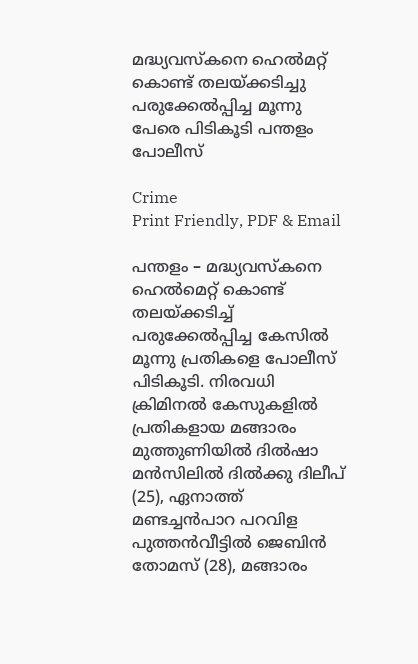മദ്ധ്യവസ്കനെ ഹെൽമറ്റ് കൊണ്ട് തലയ്ക്കടിച്ചു പരുക്കേൽപ്പിച്ച മൂന്നു പേരെ പിടികൂടി പന്തളം പോലീസ്

Crime
Print Friendly, PDF & Email

പന്തളം – മദ്ധ്യവസ്കനെ ഹെൽമെറ്റ് കൊണ്ട് തലയ്ക്കടിച്ച് പരുക്കേൽപ്പിച്ച കേസിൽ മൂന്നു പ്രതികളെ പോലീസ് പിടികൂടി. നിരവധി ക്രിമിനൽ കേസുകളിൽ പ്രതികളായ മങ്ങാരം മുത്തുണിയിൽ ദിൽഷാ മൻസിലിൽ ദിൽക്കു ദിലീപ് (25), ഏനാത്ത് മണ്ടച്ചൻപാറ പറവിള പുത്തൻവീട്ടിൽ ജെബിൻ തോമസ് (28), മങ്ങാരം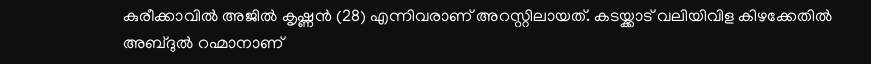കുരീക്കാവിൽ അജിൽ കൃഷ്ണൻ (28) എന്നിവരാണ് അറസ്റ്റിലായത്. കടയ്ക്കാട് വലിയിവിള കിഴക്കേതിൽ അബ്ദുൽ റഹ്മാനാണ്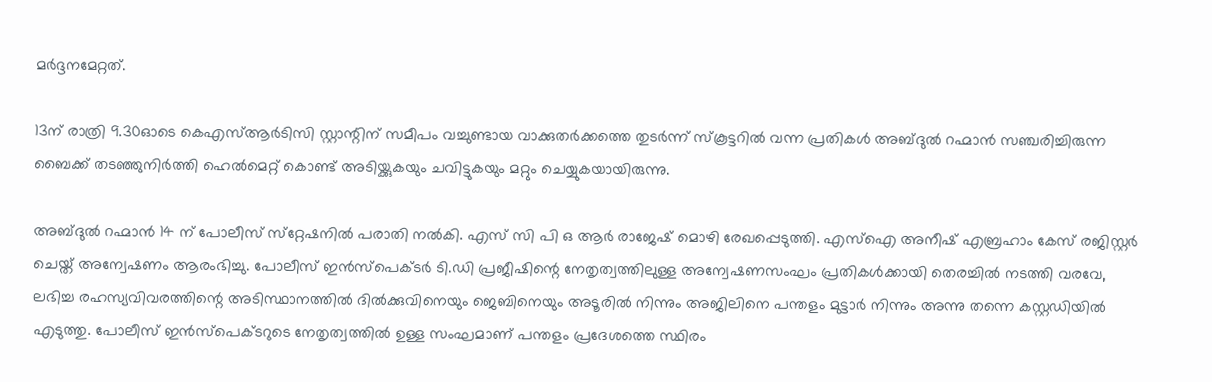മർദ്ദനമേറ്റത്.

13ന് രാത്രി 9.30ഓടെ കെഎസ്ആർടിസി സ്റ്റാന്റിന് സമീപം വച്ചുണ്ടായ വാക്കുതർക്കത്തെ തുടർന്ന് സ്‌കൂട്ടറിൽ വന്ന പ്രതികൾ അബ്ദുൽ റഹ്മാൻ സഞ്ചരിച്ചിരുന്ന ബൈക്ക് തടഞ്ഞുനിർത്തി ഹെൽമെറ്റ് കൊണ്ട് അടിയ്ക്കുകയും ചവിട്ടുകയും മറ്റും ചെയ്യുകയായിരുന്നു.

അബ്ദുൽ റഹ്മാൻ 14 ന് പോലീസ് സ്‌റ്റേഷനിൽ പരാതി നൽകി. എസ് സി പി ഒ ആർ രാജേഷ് മൊഴി രേഖപ്പെടുത്തി. എസ്‌ഐ അനീഷ് എബ്രഹാം കേസ് രജിസ്റ്റർ ചെയ്ത് അന്വേഷണം ആരംഭിച്ചു. പോലീസ് ഇൻസ്‌പെക്ടർ ടി.ഡി പ്രജീഷിന്റെ നേതൃത്വത്തിലുള്ള അന്വേഷണസംഘം പ്രതികൾക്കായി തെരച്ചിൽ നടത്തി വരവേ, ലഭിച്ച രഹസ്യവിവരത്തിന്റെ അടിസ്ഥാനത്തിൽ ദിൽക്കുവിനെയും ജെബിനെയും അടൂരിൽ നിന്നും അജിലിനെ പന്തളം മുട്ടാർ നിന്നും അന്നു തന്നെ കസ്റ്റഡിയിൽ എടുത്തു. പോലീസ് ഇൻസ്‌പെക്ടറുടെ നേതൃത്വത്തിൽ ഉള്ള സംഘമാണ് പന്തളം പ്രദേശത്തെ സ്ഥിരം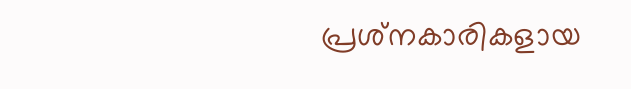പ്രശ്‌നകാരികളായ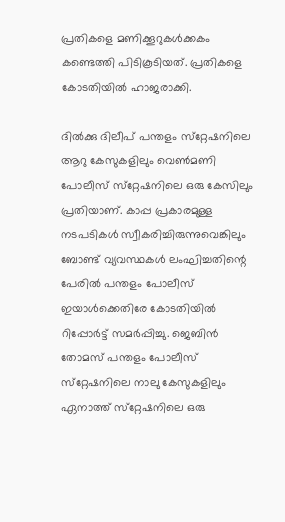പ്രതികളെ മണിക്കൂറുകൾക്കകം കണ്ടെത്തി പിടികൂടിയത്. പ്രതികളെ കോടതിയിൽ ഹാജരാക്കി.

ദിൽക്കു ദിലീപ് പന്തളം സ്‌റ്റേഷനിലെ ആറു കേസുകളിലും വെൺമണി പോലീസ് സ്‌റ്റേഷനിലെ ഒരു കേസിലും പ്രതിയാണ്. കാപ്പ പ്രകാരമുള്ള നടപടികൾ സ്വീകരിച്ചിരുന്നുവെങ്കിലും ബോണ്ട് വ്യവസ്ഥകൾ ലംഘിച്ചതിന്റെ പേരിൽ പന്തളം പോലീസ് ഇയാൾക്കെതിരേ കോടതിയിൽ റിപ്പോർട്ട് സമർപ്പിച്ചു. ജെബിൻ തോമസ് പന്തളം പോലീസ് സ്‌റ്റേഷനിലെ നാലു കേസുകളിലും ഏനാത്ത് സ്‌റ്റേഷനിലെ ഒരു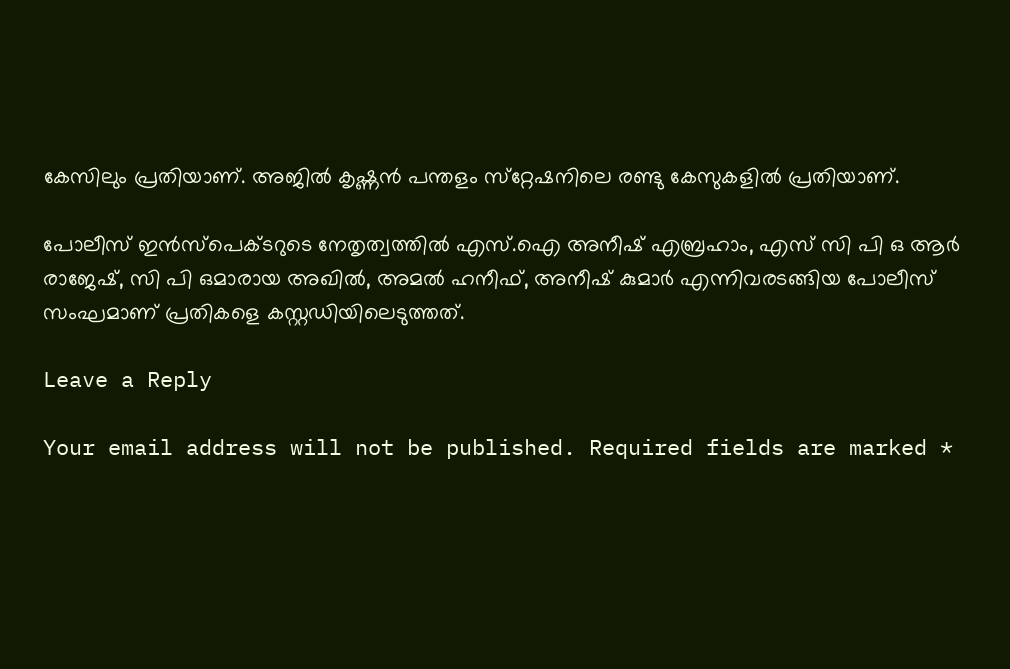കേസിലും പ്രതിയാണ്. അജിൽ കൃഷ്ണൻ പന്തളം സ്‌റ്റേഷനിലെ രണ്ടു കേസുകളിൽ പ്രതിയാണ്.

പോലീസ് ഇൻസ്‌പെക്ടറുടെ നേതൃത്വത്തിൽ എസ്.ഐ അനീഷ് എബ്രഹാം, എസ് സി പി ഒ ആർ രാജേഷ്, സി പി ഒമാരായ അഖിൽ, അമൽ ഹനീഫ്, അനീഷ് കുമാർ എന്നിവരടങ്ങിയ പോലീസ് സംഘമാണ് പ്രതികളെ കസ്റ്റഡിയിലെടുത്തത്.

Leave a Reply

Your email address will not be published. Required fields are marked *